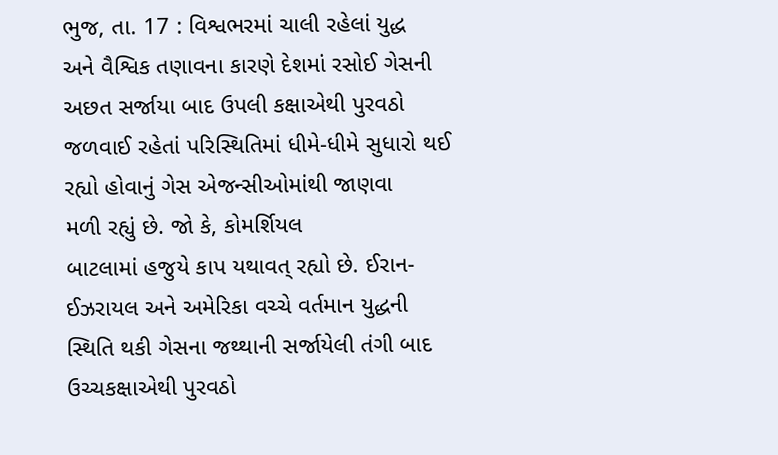ભુજ, તા. 17 : વિશ્વભરમાં ચાલી રહેલાં યુદ્ધ
અને વૈશ્વિક તણાવના કારણે દેશમાં રસોઈ ગેસની અછત સર્જાયા બાદ ઉપલી કક્ષાએથી પુરવઠો
જળવાઈ રહેતાં પરિસ્થિતિમાં ધીમે-ધીમે સુધારો થઈ રહ્યો હોવાનું ગેસ એજન્સીઓમાંથી જાણવા
મળી રહ્યું છે. જો કે, કોમર્શિયલ
બાટલામાં હજુયે કાપ યથાવત્ રહ્યો છે. ઈરાન-ઈઝરાયલ અને અમેરિકા વચ્ચે વર્તમાન યુદ્ધની
સ્થિતિ થકી ગેસના જથ્થાની સર્જાયેલી તંગી બાદ ઉચ્ચકક્ષાએથી પુરવઠો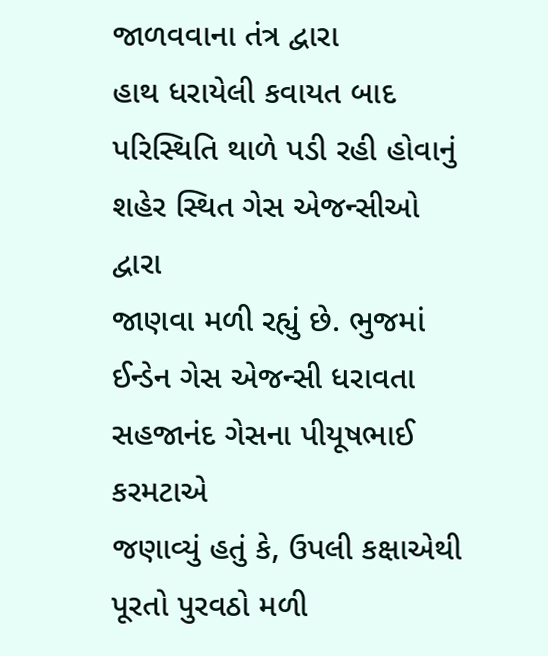જાળવવાના તંત્ર દ્વારા
હાથ ધરાયેલી કવાયત બાદ પરિસ્થિતિ થાળે પડી રહી હોવાનું શહેર સ્થિત ગેસ એજન્સીઓ દ્વારા
જાણવા મળી રહ્યું છે. ભુજમાં ઈન્ડેન ગેસ એજન્સી ધરાવતા સહજાનંદ ગેસના પીયૂષભાઈ કરમટાએ
જણાવ્યું હતું કે, ઉપલી કક્ષાએથી પૂરતો પુરવઠો મળી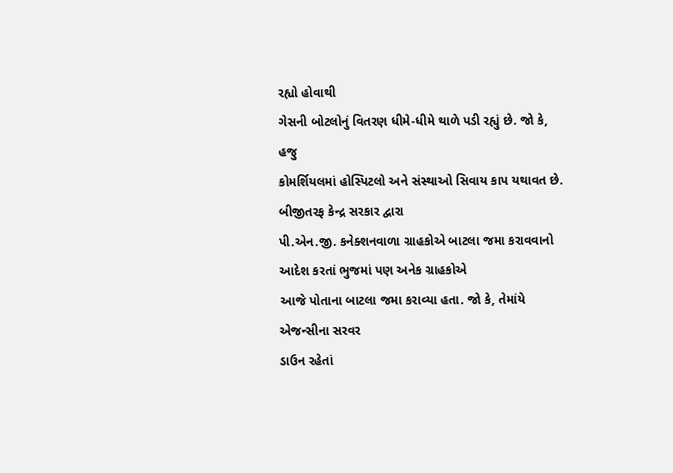રહ્યો હોવાથી
ગેસની બોટલોનું વિતરણ ધીમે-ધીમે થાળે પડી રહ્યું છે. જો કે, હજુ
કોમર્શિયલમાં હોસ્પિટલો અને સંસ્થાઓ સિવાય કાપ યથાવત છે. બીજીતરફ કેન્દ્ર સરકાર દ્વારા
પી.એન.જી. કનેક્શનવાળા ગ્રાહકોએ બાટલા જમા કરાવવાનો આદેશ કરતાં ભુજમાં પણ અનેક ગ્રાહકોએ
આજે પોતાના બાટલા જમા કરાવ્યા હતા. જો કે, તેમાંયે એજન્સીના સરવર
ડાઉન રહેતાં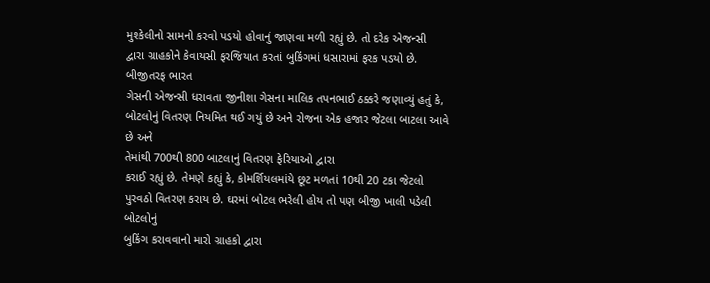મુશ્કેલીનો સામનો કરવો પડયો હોવાનું જાણવા મળી રહ્યું છે. તો દરેક એજન્સી
દ્વારા ગ્રાહકોને કેવાયસી ફરજિયાત કરતાં બુકિંગમાં ધસારામાં ફરક પડયો છે. બીજીતરફ ભારત
ગેસની એજન્સી ધરાવતા જીનીશા ગેસના માલિક તપનભાઈ ઠક્કરે જણાવ્યું હતું કે, બોટલોનું વિતરણ નિયમિત થઈ ગયું છે અને રોજના એક હજાર જેટલા બાટલા આવે છે અને
તેમાંથી 700થી 800 બાટલાનું વિતરણ ફેરિયાઓ દ્વારા
કરાઈ રહ્યું છે. તેમણે કહ્યું કે, કોમર્શિયલમાંયે છૂટ મળતાં 10થી 20 ટકા જેટલો પુરવઠો વિતરણ કરાય છે. ઘરમાં બોટલ ભરેલી હોય તો પણ બીજી ખાલી પડેલી બોટલોનું
બુકિંગ કરાવવાનો મારો ગ્રાહકો દ્વારા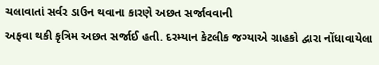ચલાવાતાં સર્વર ડાઉન થવાના કારણે અછત સર્જાવવાની
અફવા થકી કૃત્રિમ અછત સર્જાઈ હતી. દરમ્યાન કેટલીક જગ્યાએ ગ્રાહકો દ્વારા નોંધાવાયેલા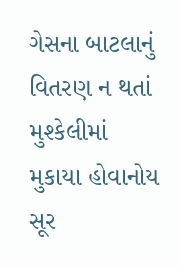ગેસના બાટલાનું વિતરણ ન થતાં મુશ્કેલીમાં મુકાયા હોવાનોય સૂર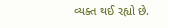વ્યક્ત થઈ રહ્યો છે.